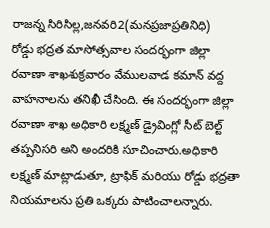రాజన్న సిరిసిల్ల,జనవరి2(మనప్రజాప్రతినిధి)
రోడ్డు భద్రత మాసోత్సవాల సందర్భంగా జిల్లా రవాణా శాఖశుక్రవారం వేములవాడ కమాన్ వద్ద వాహనాలను తనిఖీ చేసింది. ఈ సందర్భంగా జిల్లా రవాణా శాఖ అధికారి లక్ష్మణ్ డ్రైవింగ్లో సీట్ బెల్ట్ తప్పనిసరి అని అందరికి సూచించారు.అధికారి లక్ష్మణ్ మాట్లాడుతూ, ట్రాఫిక్ మరియు రోడ్డు భద్రతా నియమాలను ప్రతి ఒక్కరు పాటించాలన్నారు.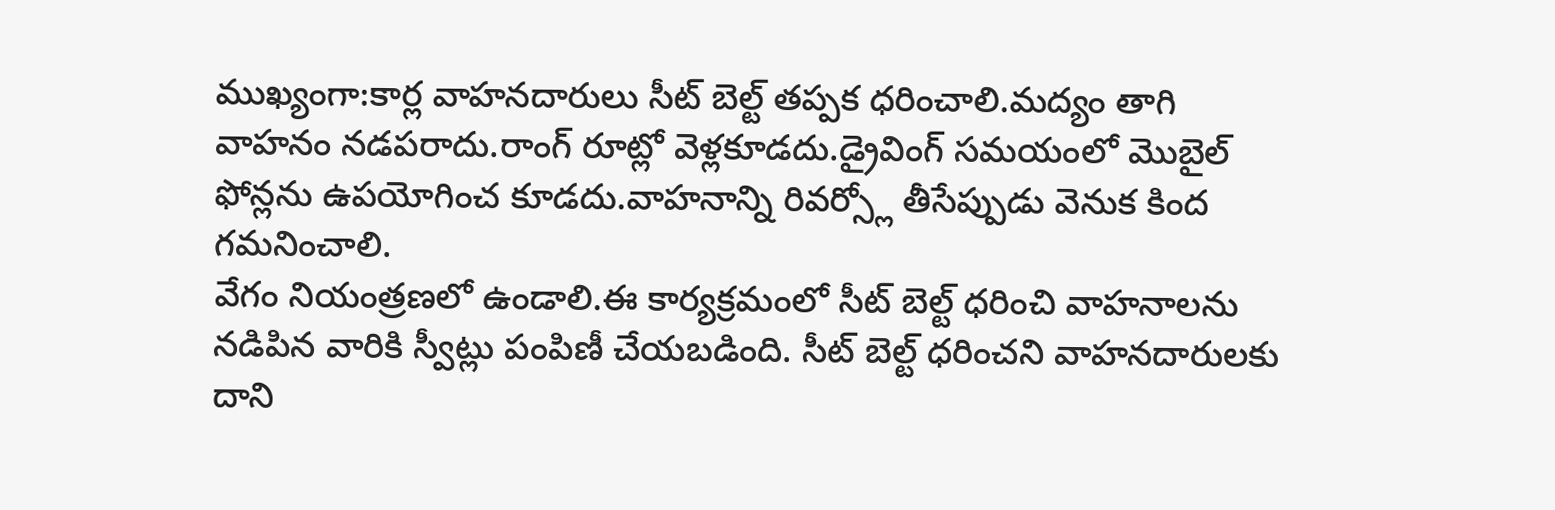ముఖ్యంగా:కార్ల వాహనదారులు సీట్ బెల్ట్ తప్పక ధరించాలి.మద్యం తాగి వాహనం నడపరాదు.రాంగ్ రూట్లో వెళ్లకూడదు.డ్రైవింగ్ సమయంలో మొబైల్ ఫోన్లను ఉపయోగించ కూడదు.వాహనాన్ని రివర్స్లో తీసేప్పుడు వెనుక కింద గమనించాలి.
వేగం నియంత్రణలో ఉండాలి.ఈ కార్యక్రమంలో సీట్ బెల్ట్ ధరించి వాహనాలను నడిపిన వారికి స్వీట్లు పంపిణీ చేయబడింది. సీట్ బెల్ట్ ధరించని వాహనదారులకు దాని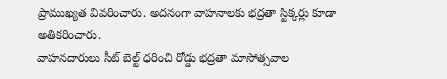ప్రాముఖ్యత వివరించారు. అదనంగా వాహనాలకు భద్రతా స్టిక్కర్లు కూడా అతికరించారు.
వాహనదారులు సీట్ బెల్ట్ ధరించి రోడ్డు భద్రతా మాసోత్సవాల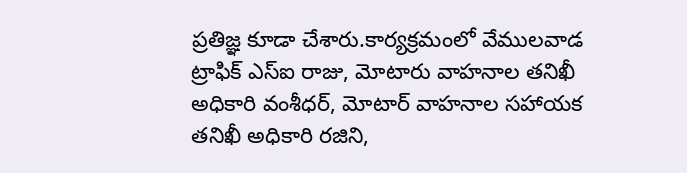ప్రతిజ్ఞ కూడా చేశారు.కార్యక్రమంలో వేములవాడ ట్రాఫిక్ ఎస్ఐ రాజు, మోటారు వాహనాల తనిఖీ అధికారి వంశీధర్, మోటార్ వాహనాల సహాయక తనిఖీ అధికారి రజిని,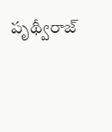పృథ్వీరాజ్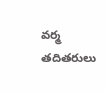వర్మ తదితరులు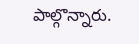పాల్గొన్నారు.